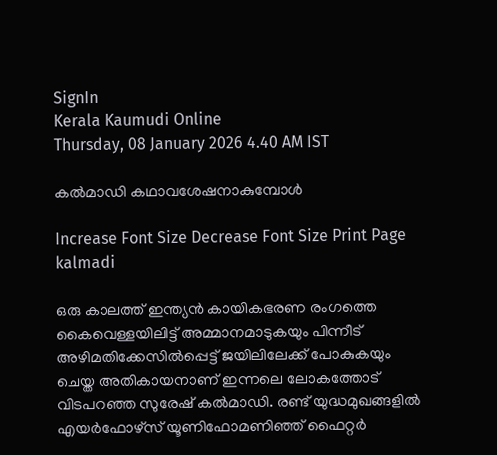SignIn
Kerala Kaumudi Online
Thursday, 08 January 2026 4.40 AM IST

കൽമാഡി കഥാവശേഷനാകുമ്പോൾ

Increase Font Size Decrease Font Size Print Page
kalmadi

ഒരു കാലത്ത് ഇന്ത്യൻ കായികഭരണ രംഗത്തെ കൈവെള്ളയിലിട്ട് അമ്മാനമാടുകയും പിന്നീട് അഴിമതിക്കേസിൽപ്പെട്ട് ജയിലിലേക്ക് പോകുകയും ചെയ്ത അതികായനാണ് ഇന്നലെ ലോകത്തോട് വിടപറഞ്ഞ സുരേഷ് കൽമാഡി. രണ്ട് യുദ്ധമുഖങ്ങളിൽ എയർഫോഴ്സ് യൂണിഫോമണിഞ്ഞ് ഫൈറ്റർ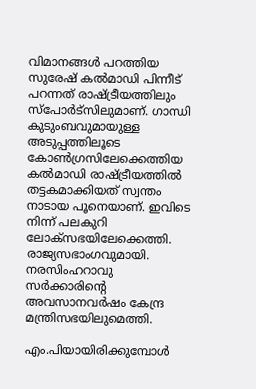വിമാനങ്ങൾ പറത്തിയ സുരേഷ് കൽമാഡി പിന്നീട് പറന്നത് രാഷ്ട്രീയത്തിലും സ്പോർട്സിലുമാണ്. ഗാന്ധി കുടുംബവുമായുള്ള അടുപ്പത്തിലൂടെ കോൺഗ്രസിലേക്കെത്തിയ കൽമാഡി രാഷ്ട്രീയത്തിൽ തട്ടകമാക്കിയത് സ്വന്തം നാടായ പൂനെയാണ്. ഇവിടെ നിന്ന് പലകുറി ലോക്സഭയിലേക്കെത്തി. രാജ്യസഭാംഗവുമായി. നരസിംഹറാവു സർക്കാരിന്റെ അവസാനവർഷം കേന്ദ്ര മന്ത്രിസഭയിലുമെത്തി.

എം.പിയായിരിക്കുമ്പോൾ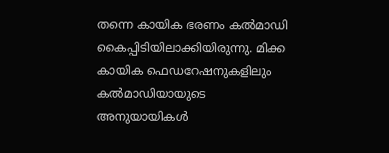തന്നെ കായിക ഭരണം കൽമാഡി കൈപ്പിടിയിലാക്കിയിരുന്നു. മിക്ക കായിക ഫെഡറേഷനുകളിലും കൽമാഡിയായുടെ അനുയായികൾ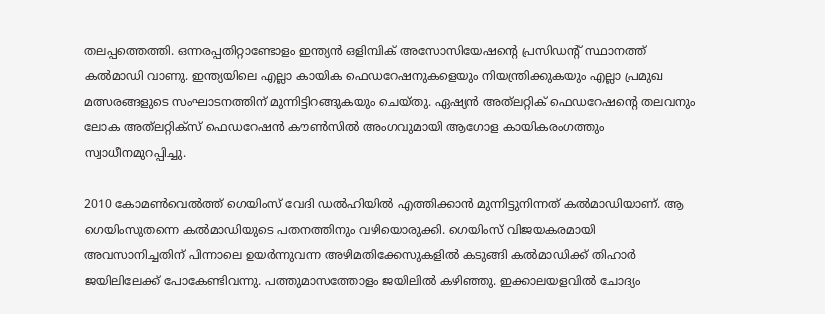തലപ്പത്തെത്തി. ഒന്നരപ്പതിറ്റാണ്ടോളം ഇന്ത്യൻ ഒളിമ്പിക് അസോസിയേഷന്റെ പ്രസിഡന്റ് സ്ഥാനത്ത് കൽമാഡി വാണു. ഇന്ത്യയിലെ എല്ലാ കായിക ഫെഡറേഷനുകളെയും നിയന്ത്രിക്കുകയും എല്ലാ പ്രമുഖ മത്സരങ്ങളുടെ സംഘാടനത്തിന് മുന്നിട്ടിറങ്ങുകയും ചെയ്തു. ഏഷ്യൻ അത്‌ലറ്റിക് ഫെഡറേഷന്റെ തലവനും ലോക അത്‌ലറ്റിക്സ് ഫെഡറേഷൻ കൗൺസിൽ അംഗവുമായി ആഗോള കായികരംഗത്തും സ്വാധീനമുറപ്പിച്ചു.

2010 കോമൺവെൽത്ത് ഗെയിംസ് വേദി ഡൽഹിയിൽ എത്തിക്കാൻ മുന്നിട്ടുനിന്നത് കൽമാഡിയാണ്. ആ ഗെയിംസുതന്നെ കൽമാഡിയുടെ പതനത്തിനും വഴിയൊരുക്കി. ഗെയിംസ് വിജയകരമായി അവസാനിച്ചതിന് പിന്നാലെ ഉയർന്നുവന്ന അഴിമതിക്കേസുകളിൽ കടുങ്ങി കൽമാഡിക്ക് തിഹാർ ജയിലിലേക്ക് പോകേണ്ടിവന്നു. പത്തുമാസത്തോളം ജയിലിൽ കഴിഞ്ഞു. ഇക്കാലയളവിൽ ചോദ്യം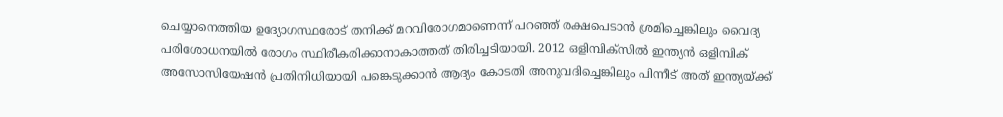ചെയ്യാനെത്തിയ ഉദ്യോഗസ്ഥരോട് തനിക്ക് മറവിരോഗമാണെന്ന് പറഞ്ഞ് രക്ഷപെടാൻ ശ്രമിച്ചെങ്കിലും വൈദ്യ പരിശോധനയിൽ രോഗം സ്ഥിരീകരിക്കാനാകാത്തത് തിരിച്ചടിയായി. 2012 ഒളിമ്പിക്സിൽ ഇന്ത്യൻ ഒളിമ്പിക് അസോസിയേഷൻ പ്രതിനിധിയായി പങ്കെടുക്കാൻ ആദ്യം കോടതി അനുവദിച്ചെങ്കിലും പിന്നീട് അത് ഇന്ത്യയ്ക്ക്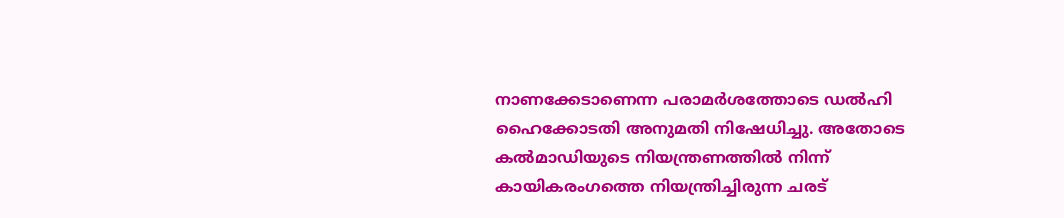നാണക്കേടാണെന്ന പരാമർശത്തോടെ ഡൽഹി ഹൈക്കോടതി അനുമതി നിഷേധിച്ചു. അതോടെ കൽമാഡിയുടെ നിയന്ത്രണത്തിൽ നിന്ന് കായികരംഗത്തെ നിയന്ത്രിച്ചിരുന്ന ചരട്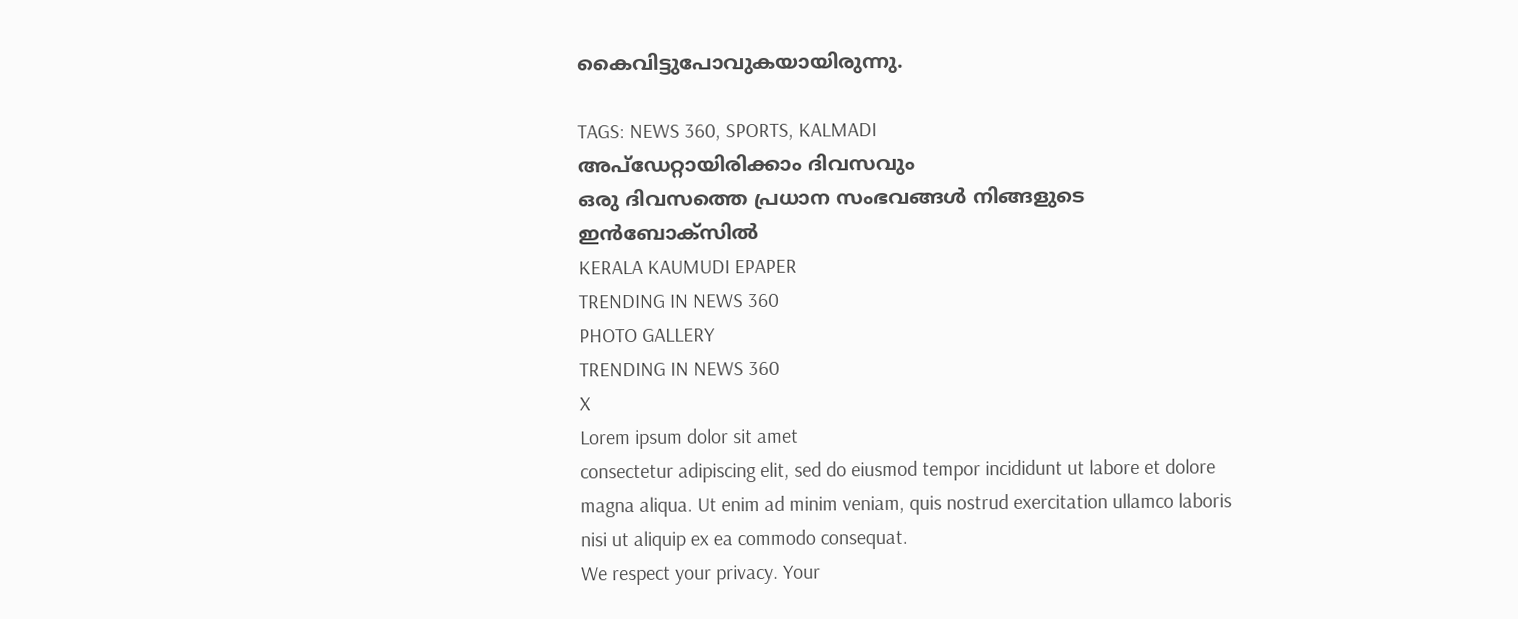കൈവിട്ടുപോവുകയായിരുന്നു.

TAGS: NEWS 360, SPORTS, KALMADI
അപ്ഡേറ്റായിരിക്കാം ദിവസവും
ഒരു ദിവസത്തെ പ്രധാന സംഭവങ്ങൾ നിങ്ങളുടെ ഇൻബോക്സിൽ
KERALA KAUMUDI EPAPER
TRENDING IN NEWS 360
PHOTO GALLERY
TRENDING IN NEWS 360
X
Lorem ipsum dolor sit amet
consectetur adipiscing elit, sed do eiusmod tempor incididunt ut labore et dolore magna aliqua. Ut enim ad minim veniam, quis nostrud exercitation ullamco laboris nisi ut aliquip ex ea commodo consequat.
We respect your privacy. Your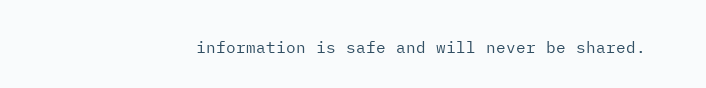information is safe and will never be shared.